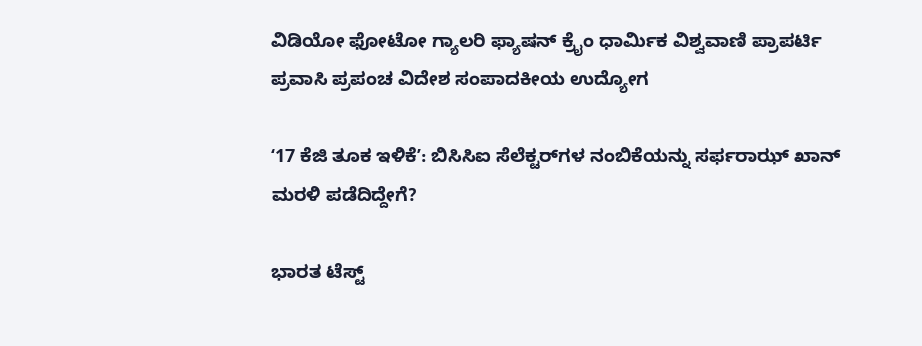ವಿಡಿಯೋ ಫೋಟೋ ಗ್ಯಾಲರಿ ಫ್ಯಾಷನ್ ಕ್ರೈಂ ಧಾರ್ಮಿಕ ವಿಶ್ವವಾಣಿ ಪ್ರಾಪರ್ಟಿ ಪ್ರವಾಸಿ ಪ್ರಪಂಚ ವಿದೇಶ ಸಂಪಾದಕೀಯ ಉದ್ಯೋಗ

ʻ17 ಕೆಜಿ ತೂಕ ಇಳಿಕೆʼ: ಬಿಸಿಸಿಐ ಸೆಲೆಕ್ಟರ್‌ಗಳ ನಂಬಿಕೆಯನ್ನು ಸರ್ಫರಾಝ್‌ ಖಾನ್‌ ಮರಳಿ ಪಡೆದಿದ್ದೇಗೆ?

ಭಾರತ ಟೆಸ್ಟ್‌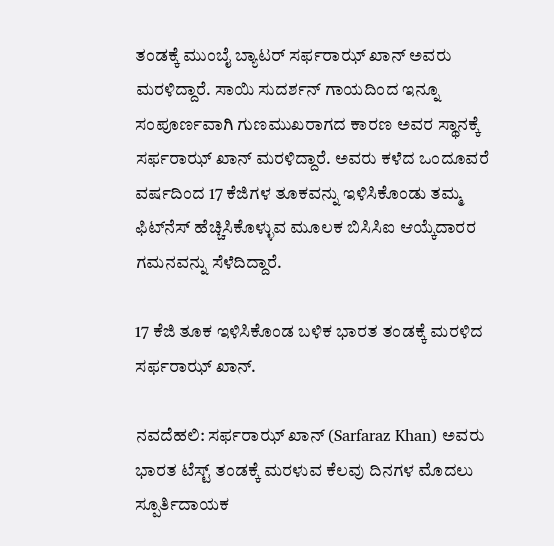ತಂಡಕ್ಕೆ ಮುಂಬೈ ಬ್ಯಾಟರ್‌ ಸರ್ಫರಾಝ್‌ ಖಾನ್‌ ಅವರು ಮರಳಿದ್ದಾರೆ. ಸಾಯಿ ಸುದರ್ಶನ್‌ ಗಾಯದಿಂದ ಇನ್ನೂ ಸಂಪೂರ್ಣವಾಗಿ ಗುಣಮುಖರಾಗದ ಕಾರಣ ಅವರ ಸ್ಥಾನಕ್ಕೆ ಸರ್ಫರಾಝ್‌ ಖಾನ್‌ ಮರಳಿದ್ದಾರೆ. ಅವರು ಕಳೆದ ಒಂದೂವರೆ ವರ್ಷದಿಂದ 17 ಕೆಜಿಗಳ ತೂಕವನ್ನು ಇಳಿಸಿಕೊಂಡು ತಮ್ಮ ಫಿಟ್‌ನೆಸ್‌ ಹೆಚ್ಚಿಸಿಕೊಳ್ಳುವ ಮೂಲಕ ಬಿಸಿಸಿಐ ಆಯ್ಕೆದಾರರ ಗಮನವನ್ನು ಸೆಳೆದಿದ್ದಾರೆ.

17 ಕೆಜಿ ತೂಕ ಇಳಿಸಿಕೊಂಡ ಬಳಿಕ ಭಾರತ ತಂಡಕ್ಕೆ ಮರಳಿದ ಸರ್ಫರಾಝ್‌ ಖಾನ್‌.

ನವದೆಹಲಿ: ಸರ್ಫರಾಝ್‌ ಖಾನ್‌ (Sarfaraz Khan) ಅವರು ಭಾರತ ಟೆಸ್ಟ್‌ ತಂಡಕ್ಕೆ ಮರಳುವ ಕೆಲವು ದಿನಗಳ ಮೊದಲು ಸ್ಪೂರ್ತಿದಾಯಕ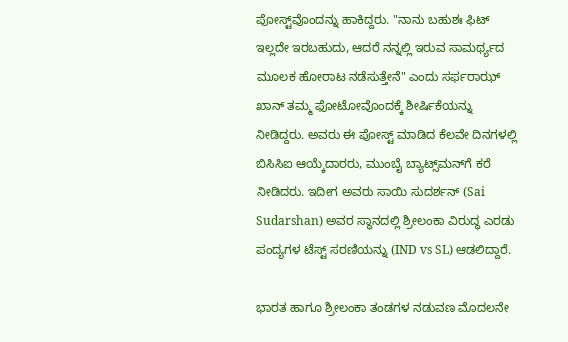ಪೋಸ್ಟ್‌ವೊಂದನ್ನು ಹಾಕಿದ್ದರು. "ನಾನು ಬಹುಶಃ ಫಿಟ್‌ ಇಲ್ಲದೇ ಇರಬಹುದು, ಆದರೆ ನನ್ನಲ್ಲಿ ಇರುವ ಸಾಮರ್ಥ್ಯದ ಮೂಲಕ ಹೋರಾಟ ನಡೆಸುತ್ತೇನೆ" ಎಂದು ಸರ್ಫರಾಝ್‌ ಖಾನ್‌ ತಮ್ಮ ಫೋಟೋವೊಂದಕ್ಕೆ ಶೀರ್ಷಿಕೆಯನ್ನು ನೀಡಿದ್ದರು. ಅವರು ಈ ಪೋಸ್ಟ್‌ ಮಾಡಿದ ಕೆಲವೇ ದಿನಗಳಲ್ಲಿ ಬಿಸಿಸಿಐ ಆಯ್ಕೆದಾರರು, ಮುಂಬೈ ಬ್ಯಾಟ್ಸ್‌ಮನ್‌ಗೆ ಕರೆ ನೀಡಿದರು. ಇದೀಗ ಅವರು ಸಾಯಿ ಸುದರ್ಶನ್‌ (Sai Sudarshan) ಅವರ ಸ್ಥಾನದಲ್ಲಿ ಶ್ರೀಲಂಕಾ ವಿರುದ್ಧ ಎರಡು ಪಂದ್ಯಗಳ ಟೆಸ್ಟ್‌ ಸರಣಿಯನ್ನು (IND vs SL) ಆಡಲಿದ್ದಾರೆ.

ಭಾರತ ಹಾಗೂ ಶ್ರೀಲಂಕಾ ತಂಡಗಳ ನಡುವಣ ಮೊದಲನೇ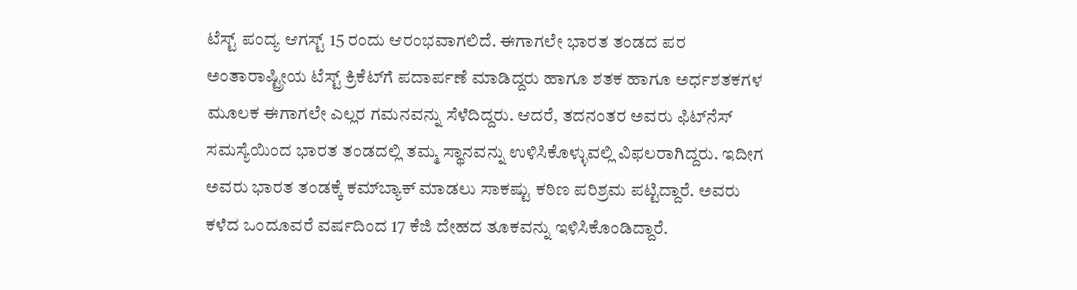ಟೆಸ್ಟ್‌ ಪಂದ್ಯ ಆಗಸ್ಟ್‌ 15 ರಂದು ಆರಂಭವಾಗಲಿದೆ. ಈಗಾಗಲೇ ಭಾರತ ತಂಡದ ಪರ ಅಂತಾರಾಷ್ಟ್ರೀಯ ಟೆಸ್ಟ್‌ ಕ್ರಿಕೆಟ್‌ಗೆ ಪದಾರ್ಪಣೆ ಮಾಡಿದ್ದರು ಹಾಗೂ ಶತಕ ಹಾಗೂ ಅರ್ಧಶತಕಗಳ ಮೂಲಕ ಈಗಾಗಲೇ ಎಲ್ಲರ ಗಮನವನ್ನು ಸೆಳೆದಿದ್ದರು. ಆದರೆ, ತದನಂತರ ಅವರು ಫಿಟ್‌ನೆಸ್‌ ಸಮಸ್ಯೆಯಿಂದ ಭಾರತ ತಂಡದಲ್ಲಿ ತಮ್ಮ ಸ್ಥಾನವನ್ನು ಉಳಿಸಿಕೊಳ್ಳುವಲ್ಲಿ ವಿಫಲರಾಗಿದ್ದರು. ಇದೀಗ ಅವರು ಭಾರತ ತಂಡಕ್ಕೆ ಕಮ್‌ಬ್ಯಾಕ್‌ ಮಾಡಲು ಸಾಕಷ್ಟು ಕಠಿಣ ಪರಿಶ್ರಮ ಪಟ್ಟಿದ್ದಾರೆ. ಅವರು ಕಳೆದ ಒಂದೂವರೆ ವರ್ಷದಿಂದ 17 ಕೆಜಿ ದೇಹದ ತೂಕವನ್ನು ಇಳಿಸಿಕೊಂಡಿದ್ದಾರೆ.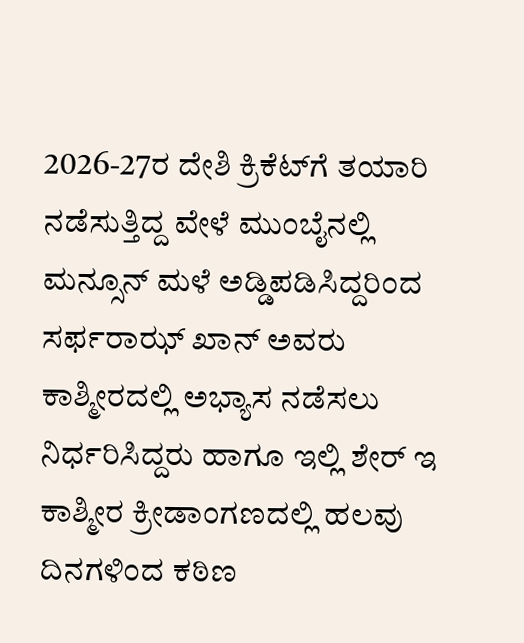2026-27ರ ದೇಶಿ ಕ್ರಿಕೆಟ್‌ಗೆ ತಯಾರಿ ನಡೆಸುತ್ತಿದ್ದ ವೇಳೆ ಮುಂಬೈನಲ್ಲಿ ಮನ್ಸೂನ್‌ ಮಳೆ ಅಡ್ಡಿಪಡಿಸಿದ್ದರಿಂದ ಸರ್ಫರಾಝ್‌ ಖಾನ್‌ ಅವರು ಕಾಶ್ಮೀರದಲ್ಲಿ ಅಭ್ಯಾಸ ನಡೆಸಲು ನಿರ್ಧರಿಸಿದ್ದರು ಹಾಗೂ ಇಲ್ಲಿ ಶೇರ್‌ ಇ ಕಾಶ್ಮೀರ ಕ್ರೀಡಾಂಗಣದಲ್ಲಿ ಹಲವು ದಿನಗಳಿಂದ ಕಠಿಣ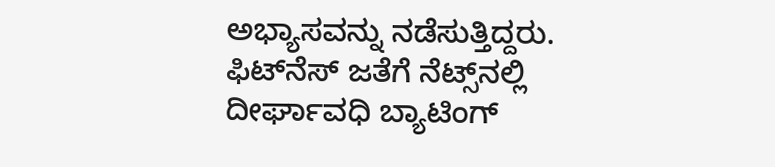ಅಭ್ಯಾಸವನ್ನು ನಡೆಸುತ್ತಿದ್ದರು. ಫಿಟ್‌ನೆಸ್‌ ಜತೆಗೆ ನೆಟ್ಸ್‌ನಲ್ಲಿ ದೀರ್ಘಾವಧಿ ಬ್ಯಾಟಿಂಗ್‌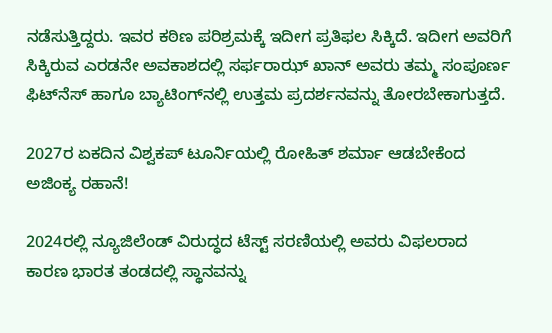ನಡೆಸುತ್ತಿದ್ದರು. ಇವರ ಕಠಿಣ ಪರಿಶ್ರಮಕ್ಕೆ ಇದೀಗ ಪ್ರತಿಫಲ ಸಿಕ್ಕಿದೆ. ಇದೀಗ ಅವರಿಗೆ ಸಿಕ್ಕಿರುವ ಎರಡನೇ ಅವಕಾಶದಲ್ಲಿ ಸರ್ಫರಾಝ್‌ ಖಾನ್‌ ಅವರು ತಮ್ಮ ಸಂಪೂರ್ಣ ಫಿಟ್‌ನೆಸ್‌ ಹಾಗೂ ಬ್ಯಾಟಿಂಗ್‌ನಲ್ಲಿ ಉತ್ತಮ ಪ್ರದರ್ಶನವನ್ನು ತೋರಬೇಕಾಗುತ್ತದೆ.

2027ರ ಏಕದಿನ ವಿಶ್ವಕಪ್‌ ಟೂರ್ನಿಯಲ್ಲಿ ರೋಹಿತ್‌ ಶರ್ಮಾ ಆಡಬೇಕೆಂದ ಅಜಿಂಕ್ಯ ರಹಾನೆ!

2024ರಲ್ಲಿ ನ್ಯೂಜಿಲೆಂಡ್‌ ವಿರುದ್ಧದ ಟೆಸ್ಟ್‌ ಸರಣಿಯಲ್ಲಿ ಅವರು ವಿಫಲರಾದ ಕಾರಣ ಭಾರತ ತಂಡದಲ್ಲಿ ಸ್ಥಾನವನ್ನು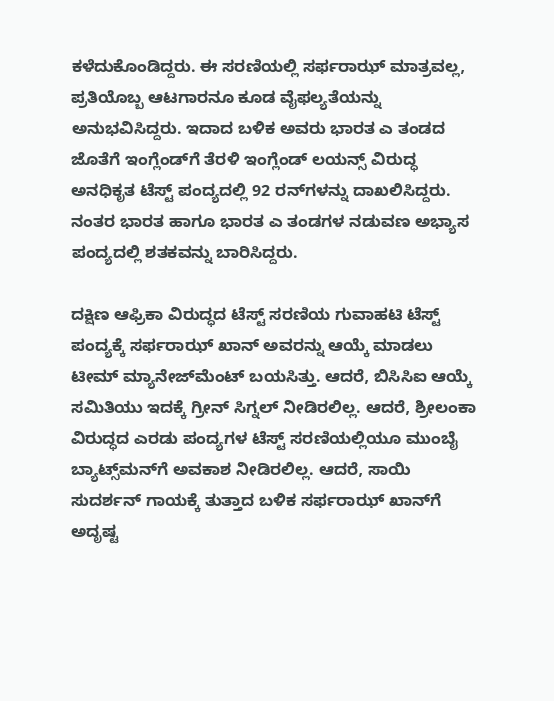ಕಳೆದುಕೊಂಡಿದ್ದರು. ಈ ಸರಣಿಯಲ್ಲಿ ಸರ್ಫರಾಝ್‌ ಮಾತ್ರವಲ್ಲ, ಪ್ರತಿಯೊಬ್ಬ ಆಟಗಾರನೂ ಕೂಡ ವೈಫಲ್ಯತೆಯನ್ನು ಅನುಭವಿಸಿದ್ದರು. ಇದಾದ ಬಳಿಕ ಅವರು ಭಾರತ ಎ ತಂಡದ ಜೊತೆಗೆ ಇಂಗ್ಲೆಂಡ್‌ಗೆ ತೆರಳಿ ಇಂಗ್ಲೆಂಡ್‌ ಲಯನ್ಸ್‌ ವಿರುದ್ಧ ಅನಧಿಕೃತ ಟೆಸ್ಟ್‌ ಪಂದ್ಯದಲ್ಲಿ 92 ರನ್‌ಗಳನ್ನು ದಾಖಲಿಸಿದ್ದರು. ನಂತರ ಭಾರತ ಹಾಗೂ ಭಾರತ ಎ ತಂಡಗಳ ನಡುವಣ ಅಭ್ಯಾಸ ಪಂದ್ಯದಲ್ಲಿ ಶತಕವನ್ನು ಬಾರಿಸಿದ್ದರು.

ದಕ್ಷಿಣ ಆಫ್ರಿಕಾ ವಿರುದ್ಧದ ಟೆಸ್ಟ್‌ ಸರಣಿಯ ಗುವಾಹಟಿ ಟೆಸ್ಟ್‌ ಪಂದ್ಯಕ್ಕೆ ಸರ್ಫರಾಝ್‌ ಖಾನ್‌ ಅವರನ್ನು ಆಯ್ಕೆ ಮಾಡಲು ಟೀಮ್‌ ಮ್ಯಾನೇಜ್‌ಮೆಂಟ್‌ ಬಯಸಿತ್ತು. ಆದರೆ, ಬಿಸಿಸಿಐ ಆಯ್ಕೆ ಸಮಿತಿಯು ಇದಕ್ಕೆ ಗ್ರೀನ್‌ ಸಿಗ್ನಲ್‌ ನೀಡಿರಲಿಲ್ಲ. ಆದರೆ, ಶ್ರೀಲಂಕಾ ವಿರುದ್ಧದ ಎರಡು ಪಂದ್ಯಗಳ ಟೆಸ್ಟ್‌ ಸರಣಿಯಲ್ಲಿಯೂ ಮುಂಬೈ ಬ್ಯಾಟ್ಸ್‌ಮನ್‌ಗೆ ಅವಕಾಶ ನೀಡಿರಲಿಲ್ಲ. ಆದರೆ, ಸಾಯಿ ಸುದರ್ಶನ್‌ ಗಾಯಕ್ಕೆ ತುತ್ತಾದ ಬಳಿಕ ಸರ್ಫರಾಝ್‌ ಖಾನ್‌ಗೆ ಅದೃಷ್ಟ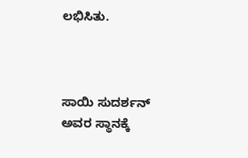ಲಭಿಸಿತು.



ಸಾಯಿ ಸುದರ್ಶನ್‌ ಅವರ ಸ್ಥಾನಕ್ಕೆ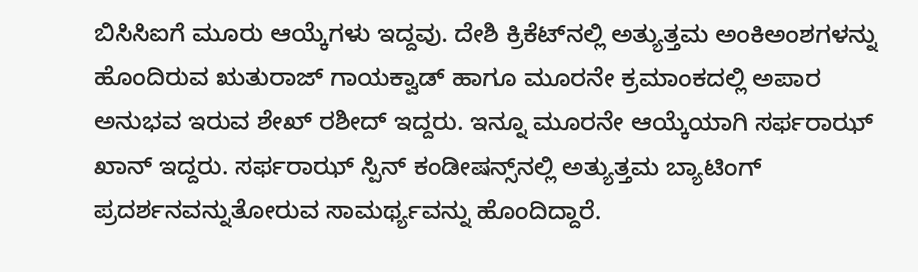ಬಿಸಿಸಿಐಗೆ ಮೂರು ಆಯ್ಕೆಗಳು ಇದ್ದವು. ದೇಶಿ ಕ್ರಿಕೆಟ್‌ನಲ್ಲಿ ಅತ್ಯುತ್ತಮ ಅಂಕಿಅಂಶಗಳನ್ನು ಹೊಂದಿರುವ ಋತುರಾಜ್‌ ಗಾಯಕ್ವಾಡ್‌ ಹಾಗೂ ಮೂರನೇ ಕ್ರಮಾಂಕದಲ್ಲಿ ಅಪಾರ ಅನುಭವ ಇರುವ ಶೇಖ್‌ ರಶೀದ್‌ ಇದ್ದರು. ಇನ್ನೂ ಮೂರನೇ ಆಯ್ಕೆಯಾಗಿ ಸರ್ಫರಾಝ್‌ ಖಾನ್‌ ಇದ್ದರು. ಸರ್ಫರಾಝ್‌ ಸ್ಪಿನ್‌ ಕಂಡೀಷನ್ಸ್‌ನಲ್ಲಿ ಅತ್ಯುತ್ತಮ ಬ್ಯಾಟಿಂಗ್‌ ಪ್ರದರ್ಶನವನ್ನುತೋರುವ ಸಾಮರ್ಥ್ಯವನ್ನು ಹೊಂದಿದ್ದಾರೆ.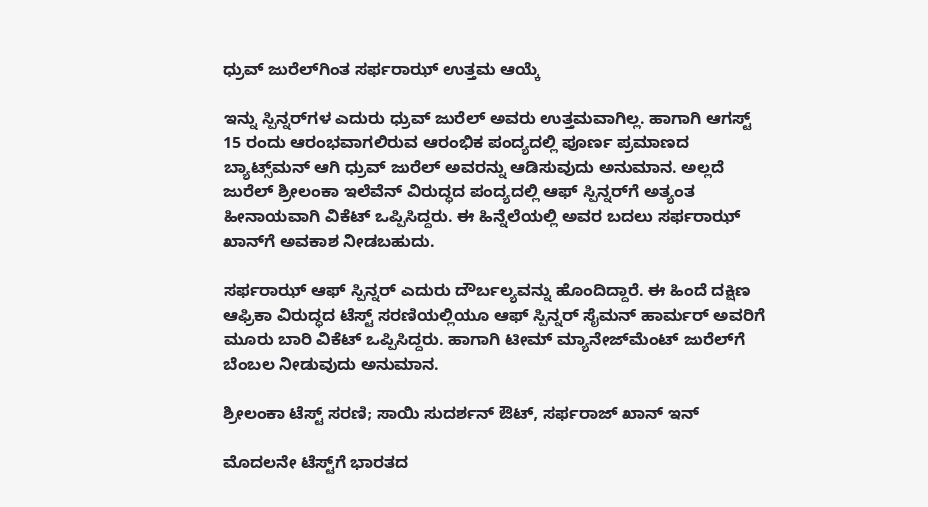ಧ್ರುವ್‌ ಜುರೆಲ್‌ಗಿಂತ ಸರ್ಫರಾಝ್‌ ಉತ್ತಮ ಆಯ್ಕೆ

ಇನ್ನು ಸ್ಪಿನ್ನರ್‌ಗಳ ಎದುರು ಧ್ರುವ್‌ ಜುರೆಲ್‌ ಅವರು ಉತ್ತಮವಾಗಿಲ್ಲ. ಹಾಗಾಗಿ ಆಗಸ್ಟ್‌ 15 ರಂದು ಆರಂಭವಾಗಲಿರುವ ಆರಂಭಿಕ ಪಂದ್ಯದಲ್ಲಿ ಪೂರ್ಣ ಪ್ರಮಾಣದ ಬ್ಯಾಟ್ಸ್‌ಮನ್‌ ಆಗಿ ಧ್ರುವ್‌ ಜುರೆಲ್‌ ಅವರನ್ನು ಆಡಿಸುವುದು ಅನುಮಾನ. ಅಲ್ಲದೆ ಜುರೆಲ್‌ ಶ್ರೀಲಂಕಾ ಇಲೆವೆನ್‌ ವಿರುದ್ಧದ ಪಂದ್ಯದಲ್ಲಿ ಆಫ್‌ ಸ್ಪಿನ್ನರ್‌ಗೆ ಅತ್ಯಂತ ಹೀನಾಯವಾಗಿ ವಿಕೆಟ್‌ ಒಪ್ಪಿಸಿದ್ದರು. ಈ ಹಿನ್ನೆಲೆಯಲ್ಲಿ ಅವರ ಬದಲು ಸರ್ಫರಾಝ್‌ ಖಾನ್‌ಗೆ ಅವಕಾಶ ನೀಡಬಹುದು.

ಸರ್ಫರಾಝ್‌ ಆಫ್‌ ಸ್ಪಿನ್ನರ್‌ ಎದುರು ದೌರ್ಬಲ್ಯವನ್ನು ಹೊಂದಿದ್ದಾರೆ. ಈ ಹಿಂದೆ ದಕ್ಷಿಣ ಆಫ್ರಿಕಾ ವಿರುದ್ಧದ ಟೆಸ್ಟ್‌ ಸರಣಿಯಲ್ಲಿಯೂ ಆಫ್‌ ಸ್ಪಿನ್ನರ್‌ ಸೈಮನ್‌ ಹಾರ್ಮರ್‌ ಅವರಿಗೆ ಮೂರು ಬಾರಿ ವಿಕೆಟ್‌ ಒಪ್ಪಿಸಿದ್ದರು. ಹಾಗಾಗಿ ಟೀಮ್‌ ಮ್ಯಾನೇಜ್‌ಮೆಂಟ್‌ ಜುರೆಲ್‌ಗೆ ಬೆಂಬಲ ನೀಡುವುದು ಅನುಮಾನ.

ಶ್ರೀಲಂಕಾ ಟೆಸ್ಟ್‌ ಸರಣಿ; ಸಾಯಿ ಸುದರ್ಶನ್‌ ಔಟ್‌, ಸರ್ಫರಾಜ್‌ ಖಾನ್‌ ಇನ್‌

ಮೊದಲನೇ ಟೆಸ್ಟ್‌ಗೆ ಭಾರತದ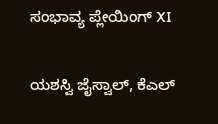ಸಂಭಾವ್ಯ ಪ್ಲೇಯಿಂಗ್‌ XI

ಯಶಸ್ವಿ ಜೈಸ್ವಾಲ್‌, ಕೆಎಲ್‌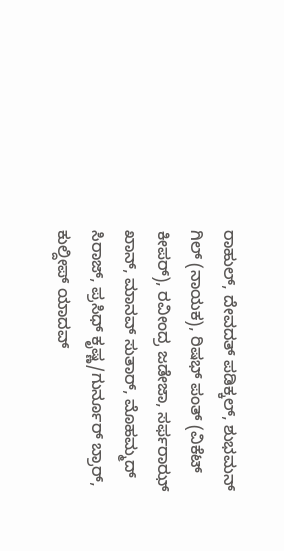ರಾಹುಲ್‌, ದೇವದತ್‌ ಪಡಿಕ್ಕಲ್‌, ಶುಭಮನ್‌ ಗಿಲ್‌ (ನಾಯಕ), ರಿಷಭ್‌ ಪಂತ್‌ (ವಿಕೆಟ್‌ ಕೀಪರ್‌), ರವೀಂದ್ರ ಜಡೇಜಾ, ಸರ್ಫರಾಝ್‌ ಖಾನ್‌, ಮಾನವ್‌ ಸುತಾರ್‌, ಮೊಹಮ್ಮದ್‌ ಸಿರಾಜ್‌, ಪ್ರಸಿಧ್‌ ಕೃಷ್ಣ/ಗುರ್ನೂರ್‌ ಬ್ರಾರ್‌, ಕುಲ್ದೀಪ್‌ ಯಾದವ್‌